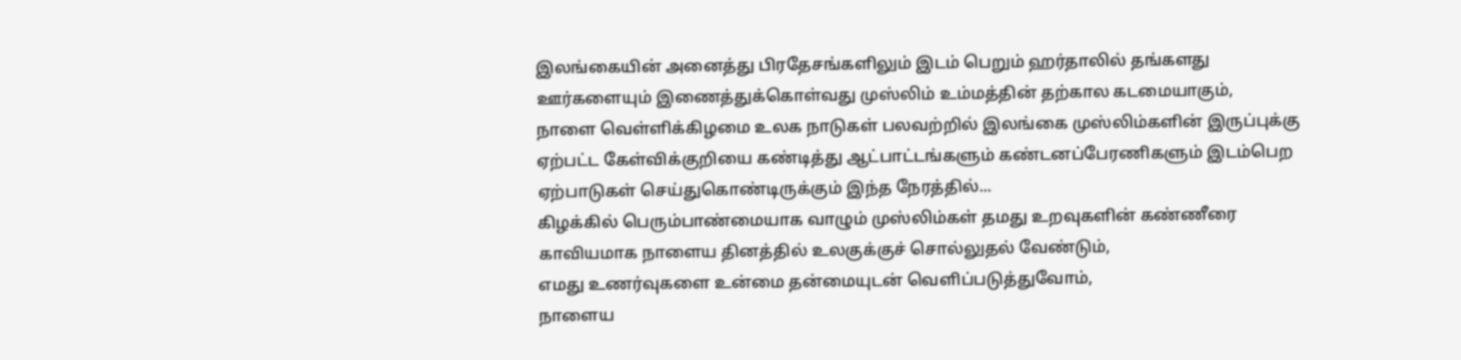இலங்கையின் அனைத்து பிரதேசங்களிலும் இடம் பெறும் ஹர்தாலில் தங்களது ஊர்களையும் இணைத்துக்கொள்வது முஸ்லிம் உம்மத்தின் தற்கால கடமையாகும்,
நாளை வெள்ளிக்கிழமை உலக நாடுகள் பலவற்றில் இலங்கை முஸ்லிம்களின் இருப்புக்கு ஏற்பட்ட கேள்விக்குறியை கண்டித்து ஆட்பாட்டங்களும் கண்டனப்பேரணிகளும் இடம்பெற ஏற்பாடுகள் செய்துகொண்டிருக்கும் இந்த நேரத்தில்...
கிழக்கில் பெரும்பாண்மையாக வாழும் முஸ்லிம்கள் தமது உறவுகளின் கண்ணீரை காவியமாக நாளைய தினத்தில் உலகுக்குச் சொல்லுதல் வேண்டும்,
எமது உணர்வுகளை உன்மை தன்மையுடன் வெளிப்படுத்துவோம்,
நாளைய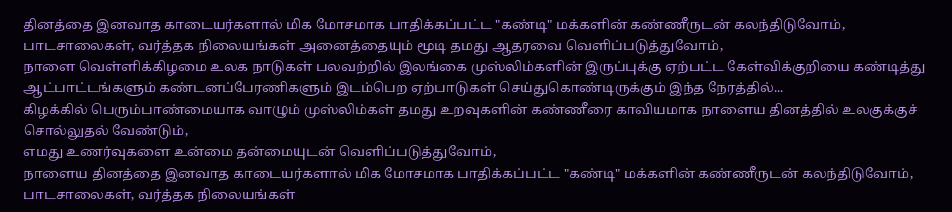தினத்தை இனவாத காடையர்களால் மிக மோசமாக பாதிக்கப்பட்ட "கண்டி" மக்களின் கண்ணீருடன் கலந்திடுவோம்,
பாடசாலைகள், வர்த்தக நிலையங்கள் அனைத்தையும் மூடி தமது ஆதரவை வெளிப்படுத்துவோம்,
நாளை வெள்ளிக்கிழமை உலக நாடுகள் பலவற்றில் இலங்கை முஸ்லிம்களின் இருப்புக்கு ஏற்பட்ட கேள்விக்குறியை கண்டித்து ஆட்பாட்டங்களும் கண்டனப்பேரணிகளும் இடம்பெற ஏற்பாடுகள் செய்துகொண்டிருக்கும் இந்த நேரத்தில்...
கிழக்கில் பெரும்பாண்மையாக வாழும் முஸ்லிம்கள் தமது உறவுகளின் கண்ணீரை காவியமாக நாளைய தினத்தில் உலகுக்குச் சொல்லுதல் வேண்டும்,
எமது உணர்வுகளை உன்மை தன்மையுடன் வெளிப்படுத்துவோம்,
நாளைய தினத்தை இனவாத காடையர்களால் மிக மோசமாக பாதிக்கப்பட்ட "கண்டி" மக்களின் கண்ணீருடன் கலந்திடுவோம்,
பாடசாலைகள், வர்த்தக நிலையங்கள்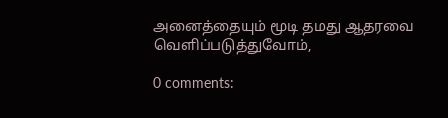அனைத்தையும் மூடி தமது ஆதரவை வெளிப்படுத்துவோம்,

0 comments: